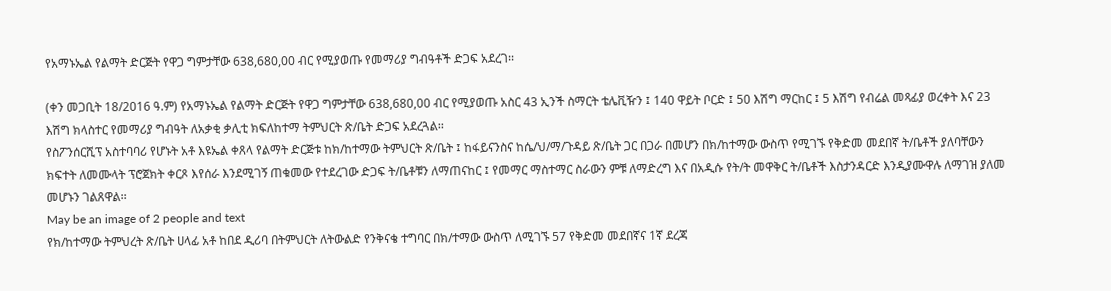የአማኑኤል የልማት ድርጅት የዋጋ ግምታቸው 638,680,00 ብር የሚያወጡ የመማሪያ ግብዓቶች ድጋፍ አደረገ፡፡

(ቀን መጋቢት 18/2016 ዓ.ም) የአማኑኤል የልማት ድርጅት የዋጋ ግምታቸው 638,680,00 ብር የሚያወጡ አስር 43 ኢንች ስማርት ቴሌቪዥን ፤ 140 ዋይት ቦርድ ፤ 50 እሽግ ማርከር ፤ 5 እሽግ የብሬል መጻፊያ ወረቀት እና 23 እሽግ ክላስተር የመማሪያ ግብዓት ለአቃቂ ቃሊቲ ክፍለከተማ ትምህርት ጽ/ቤት ድጋፍ አደረጓል፡፡
የስፖንሰርሺፕ አስተባባሪ የሆኑት አቶ እዩኤል ቀጸላ የልማት ድርጅቱ ከክ/ከተማው ትምህርት ጽ/ቤት ፤ ከፋይናንስና ከሴ/ህ/ማ/ጉዳይ ጽ/ቤት ጋር በጋራ በመሆን በክ/ከተማው ውስጥ የሚገኙ የቅድመ መደበኛ ት/ቤቶች ያለባቸውን ክፍተት ለመሙላት ፕሮጀክት ቀርጾ እየሰራ እንደሚገኝ ጠቁመው የተደረገው ድጋፍ ት/ቤቶቹን ለማጠናከር ፤ የመማር ማስተማር ስራውን ምቹ ለማድረግ እና በአዲሱ የት/ት መዋቅር ት/ቤቶች እስታንዳርድ እንዲያሙዋሉ ለማገዝ ያለመ መሆኑን ገልጸዋል፡፡
May be an image of 2 people and text
የክ/ከተማው ትምህረት ጽ/ቤት ሀላፊ አቶ ከበደ ዲሪባ በትምህርት ለትውልድ የንቅናቄ ተግባር በክ/ተማው ውስጥ ለሚገኙ 57 የቅድመ መደበኛና 1ኛ ደረጃ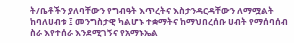ት/ቤቶችን ያለባቸውን የግብዓት እጥረትና እስታንዳርዳቸውን ለማሟልት ከባለሀብቱ ፤ መንግስታዊ ካልሆኑ ተቋማትና ከማህበረሰቡ ሀብት የማሰባሰብ ስራ እየተሰራ እንደሚገኝና የአማኑኤል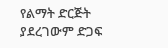የልማት ድርጅት ያደረገውም ድጋፍ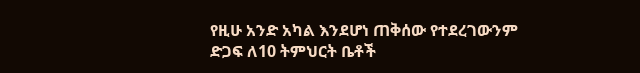የዚሁ አንድ አካል እንደሆነ ጠቅሰው የተደረገውንም ድጋፍ ለ10 ትምህርት ቤቶች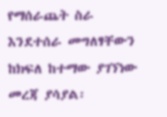የማሰራጨት ስራ እንደተሰራ መግለፃቸውን ከክፍለ ከተማው ያገኘነው መረጃ ያሳያል፡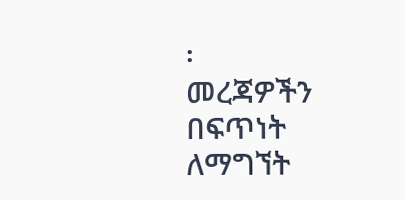፡
መረጃዎችን በፍጥነት ለማግኘት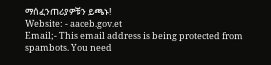ማሰፈንጠሪያዎቹን ይጫኑ!
Website: - aaceb.gov.et
Email;- This email address is being protected from spambots. You need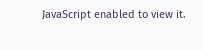JavaScript enabled to view it.